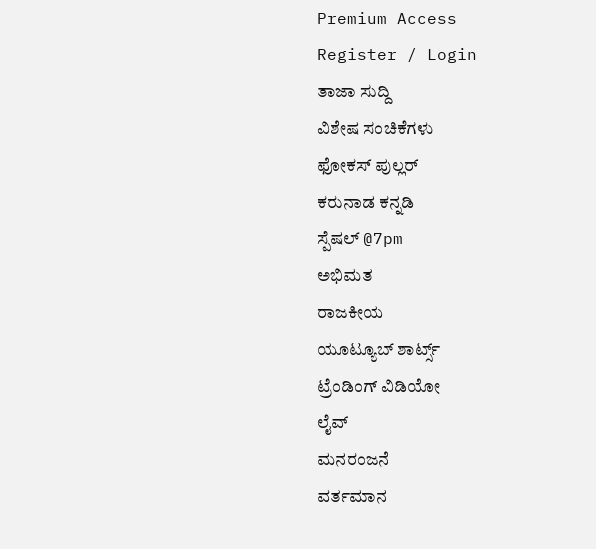Premium Access
Register / Login
ತಾಜಾ ಸುದ್ದಿ
ವಿಶೇಷ ಸಂಚಿಕೆಗಳು
ಫೋಕಸ್ ಪುಲ್ಲರ್
ಕರುನಾಡ ಕನ್ನಡಿ
ಸ್ಪೆಷಲ್ @7pm
ಅಭಿಮತ
ರಾಜಕೀಯ
ಯೂಟ್ಯೂಬ್ ಶಾರ್ಟ್ಸ್
ಟ್ರೆಂಡಿಂಗ್ ವಿಡಿಯೋ
ಲೈವ್
ಮನರಂಜನೆ
ವರ್ತಮಾನ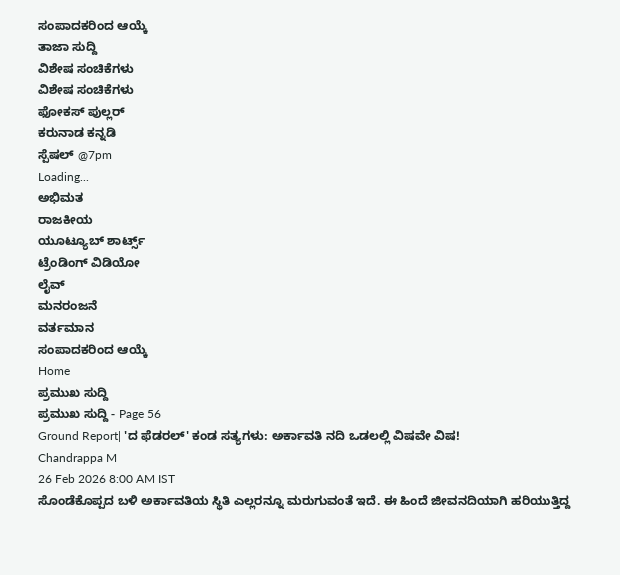ಸಂಪಾದಕರಿಂದ ಆಯ್ಕೆ
ತಾಜಾ ಸುದ್ದಿ
ವಿಶೇಷ ಸಂಚಿಕೆಗಳು
ವಿಶೇಷ ಸಂಚಿಕೆಗಳು
ಫೋಕಸ್ ಪುಲ್ಲರ್
ಕರುನಾಡ ಕನ್ನಡಿ
ಸ್ಪೆಷಲ್ @7pm
Loading...
ಅಭಿಮತ
ರಾಜಕೀಯ
ಯೂಟ್ಯೂಬ್ ಶಾರ್ಟ್ಸ್
ಟ್ರೆಂಡಿಂಗ್ ವಿಡಿಯೋ
ಲೈವ್
ಮನರಂಜನೆ
ವರ್ತಮಾನ
ಸಂಪಾದಕರಿಂದ ಆಯ್ಕೆ
Home
ಪ್ರಮುಖ ಸುದ್ದಿ
ಪ್ರಮುಖ ಸುದ್ದಿ - Page 56
Ground Report| 'ದ ಫೆಡರಲ್' ಕಂಡ ಸತ್ಯಗಳು: ಅರ್ಕಾವತಿ ನದಿ ಒಡಲಲ್ಲಿ ವಿಷವೇ ವಿಷ!
Chandrappa M
26 Feb 2026 8:00 AM IST
ಸೊಂಡೆಕೊಪ್ಪದ ಬಳಿ ಅರ್ಕಾವತಿಯ ಸ್ಥಿತಿ ಎಲ್ಲರನ್ನೂ ಮರುಗುವಂತೆ ಇದೆ. ಈ ಹಿಂದೆ ಜೀವನದಿಯಾಗಿ ಹರಿಯುತ್ತಿದ್ದ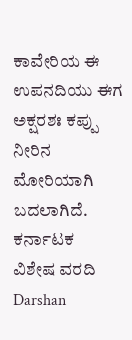ಕಾವೇರಿಯ ಈ ಉಪನದಿಯು ಈಗ ಅಕ್ಷರಶಃ ಕಪ್ಪು ನೀರಿನ ಮೋರಿಯಾಗಿ ಬದಲಾಗಿದೆ.
ಕರ್ನಾಟಕ
ವಿಶೇಷ ವರದಿ
Darshan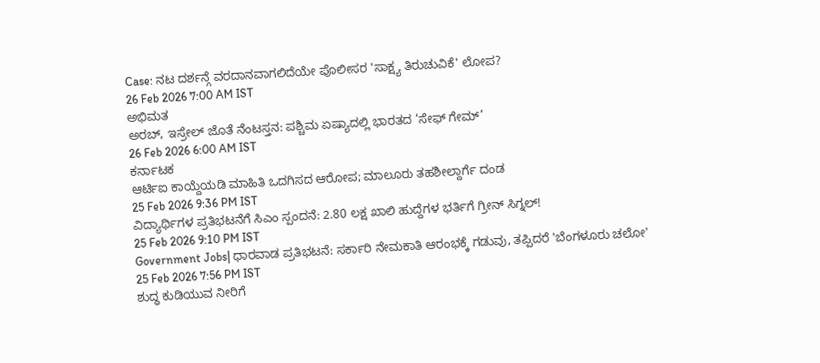Case: ನಟ ದರ್ಶನ್ಗೆ ವರದಾನವಾಗಲಿದೆಯೇ ಪೊಲೀಸರ 'ಸಾಕ್ಷ್ಯ ತಿರುಚುವಿಕೆ' ಲೋಪ?
26 Feb 2026 7:00 AM IST
ಅಭಿಮತ
ಅರಬ್, ಇಸ್ರೇಲ್ ಜೊತೆ ನೆಂಟಸ್ತನ: ಪಶ್ಚಿಮ ಏಷ್ಯಾದಲ್ಲಿ ಭಾರತದ ‘ಸೇಫ್ ಗೇಮ್’
26 Feb 2026 6:00 AM IST
ಕರ್ನಾಟಕ
ಆರ್ಟಿಐ ಕಾಯ್ದೆಯಡಿ ಮಾಹಿತಿ ಒದಗಿಸದ ಆರೋಪ; ಮಾಲೂರು ತಹಶೀಲ್ದಾರ್ಗೆ ದಂಡ
25 Feb 2026 9:36 PM IST
ವಿದ್ಯಾರ್ಥಿಗಳ ಪ್ರತಿಭಟನೆಗೆ ಸಿಎಂ ಸ್ಪಂದನೆ: 2.80 ಲಕ್ಷ ಖಾಲಿ ಹುದ್ದೆಗಳ ಭರ್ತಿಗೆ ಗ್ರೀನ್ ಸಿಗ್ನಲ್!
25 Feb 2026 9:10 PM IST
Government Jobs| ಧಾರವಾಡ ಪ್ರತಿಭಟನೆ: ಸರ್ಕಾರಿ ನೇಮಕಾತಿ ಆರಂಭಕ್ಕೆ ಗಡುವು, ತಪ್ಪಿದರೆ 'ಬೆಂಗಳೂರು ಚಲೋ'
25 Feb 2026 7:56 PM IST
ಶುದ್ಧ ಕುಡಿಯುವ ನೀರಿಗೆ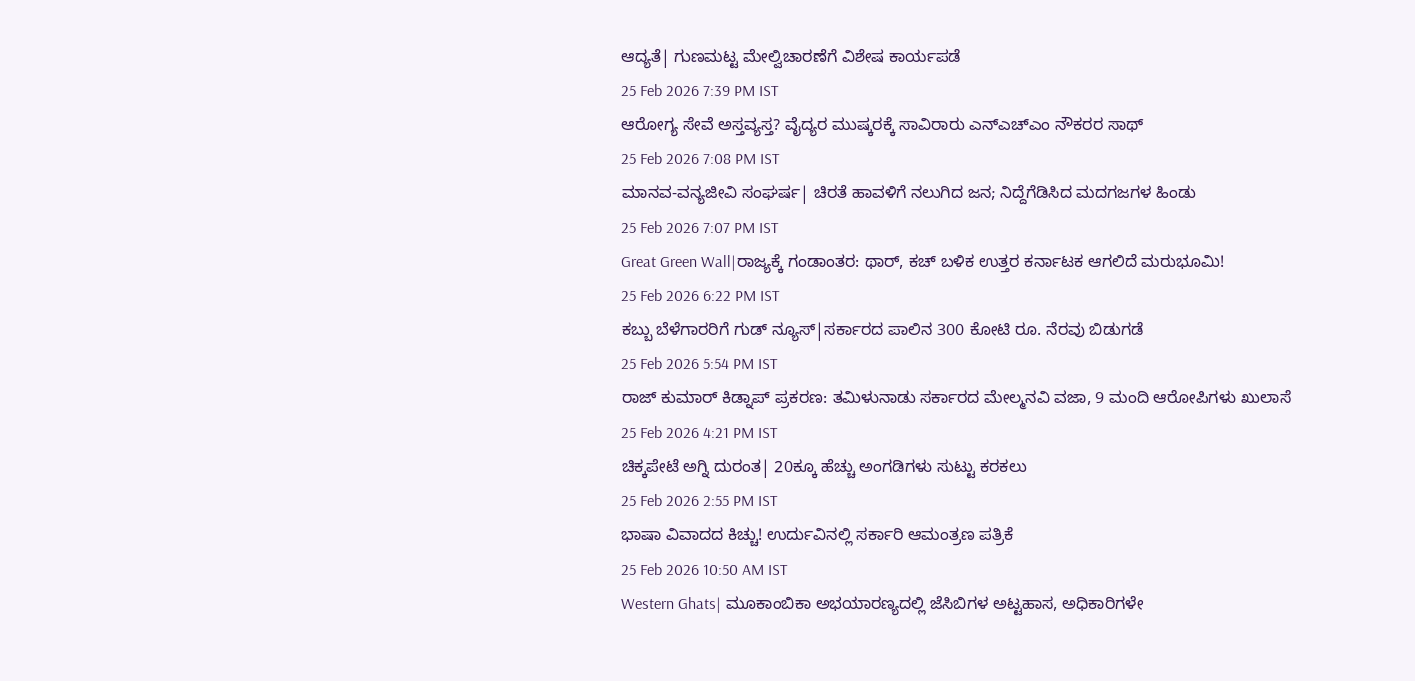ಆದ್ಯತೆ| ಗುಣಮಟ್ಟ ಮೇಲ್ವಿಚಾರಣೆಗೆ ವಿಶೇಷ ಕಾರ್ಯಪಡೆ
25 Feb 2026 7:39 PM IST
ಆರೋಗ್ಯ ಸೇವೆ ಅಸ್ತವ್ಯಸ್ತ? ವೈದ್ಯರ ಮುಷ್ಕರಕ್ಕೆ ಸಾವಿರಾರು ಎನ್ಎಚ್ಎಂ ನೌಕರರ ಸಾಥ್
25 Feb 2026 7:08 PM IST
ಮಾನವ-ವನ್ಯಜೀವಿ ಸಂಘರ್ಷ| ಚಿರತೆ ಹಾವಳಿಗೆ ನಲುಗಿದ ಜನ; ನಿದ್ದೆಗೆಡಿಸಿದ ಮದಗಜಗಳ ಹಿಂಡು
25 Feb 2026 7:07 PM IST
Great Green Wall|ರಾಜ್ಯಕ್ಕೆ ಗಂಡಾಂತರ: ಥಾರ್, ಕಚ್ ಬಳಿಕ ಉತ್ತರ ಕರ್ನಾಟಕ ಆಗಲಿದೆ ಮರುಭೂಮಿ!
25 Feb 2026 6:22 PM IST
ಕಬ್ಬು ಬೆಳೆಗಾರರಿಗೆ ಗುಡ್ ನ್ಯೂಸ್|ಸರ್ಕಾರದ ಪಾಲಿನ 300 ಕೋಟಿ ರೂ. ನೆರವು ಬಿಡುಗಡೆ
25 Feb 2026 5:54 PM IST
ರಾಜ್ ಕುಮಾರ್ ಕಿಡ್ನಾಪ್ ಪ್ರಕರಣ: ತಮಿಳುನಾಡು ಸರ್ಕಾರದ ಮೇಲ್ಮನವಿ ವಜಾ, 9 ಮಂದಿ ಆರೋಪಿಗಳು ಖುಲಾಸೆ
25 Feb 2026 4:21 PM IST
ಚಿಕ್ಕಪೇಟೆ ಅಗ್ನಿ ದುರಂತ| 20ಕ್ಕೂ ಹೆಚ್ಚು ಅಂಗಡಿಗಳು ಸುಟ್ಟು ಕರಕಲು
25 Feb 2026 2:55 PM IST
ಭಾಷಾ ವಿವಾದದ ಕಿಚ್ಚು! ಉರ್ದುವಿನಲ್ಲಿ ಸರ್ಕಾರಿ ಆಮಂತ್ರಣ ಪತ್ರಿಕೆ
25 Feb 2026 10:50 AM IST
Western Ghats| ಮೂಕಾಂಬಿಕಾ ಅಭಯಾರಣ್ಯದಲ್ಲಿ ಜೆಸಿಬಿಗಳ ಅಟ್ಟಹಾಸ, ಅಧಿಕಾರಿಗಳೇ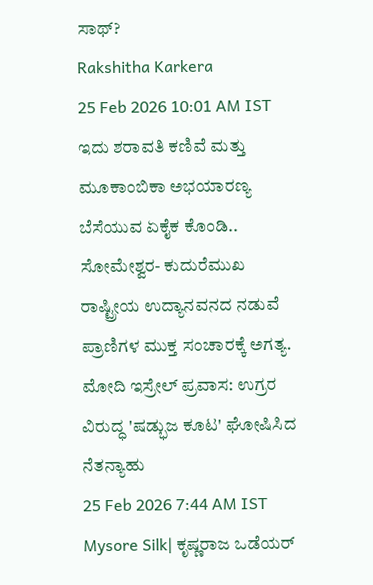ಸಾಥ್?
Rakshitha Karkera
25 Feb 2026 10:01 AM IST
ಇದು ಶರಾವತಿ ಕಣಿವೆ ಮತ್ತು ಮೂಕಾಂಬಿಕಾ ಅಭಯಾರಣ್ಯ ಬೆಸೆಯುವ ಏಕೈಕ ಕೊಂಡಿ.. ಸೋಮೇಶ್ವರ- ಕುದುರೆಮುಖ ರಾಷ್ಟ್ರೀಯ ಉದ್ಯಾನವನದ ನಡುವೆ ಪ್ರಾಣಿಗಳ ಮುಕ್ತ ಸಂಚಾರಕ್ಕೆ ಅಗತ್ಯ.
ಮೋದಿ ಇಸ್ರೇಲ್ ಪ್ರವಾಸ: ಉಗ್ರರ ವಿರುದ್ಧ 'ಷಡ್ಭುಜ ಕೂಟ' ಘೋಷಿಸಿದ ನೆತನ್ಯಾಹು
25 Feb 2026 7:44 AM IST
Mysore Silk| ಕೃಷ್ಣರಾಜ ಒಡೆಯರ್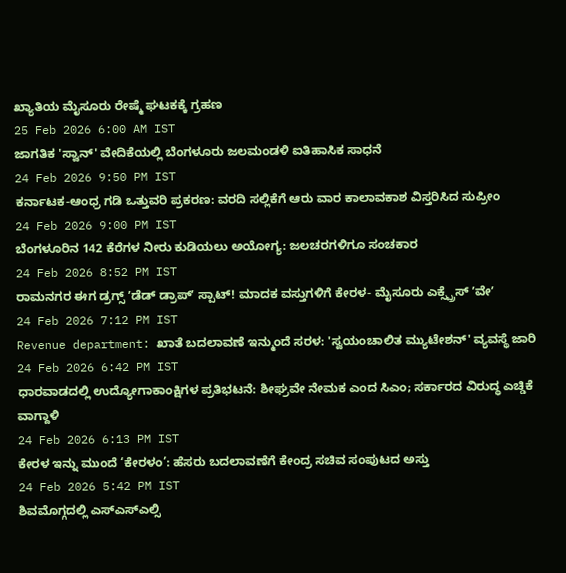ಖ್ಯಾತಿಯ ಮೈಸೂರು ರೇಷ್ಮೆ ಘಟಕಕ್ಕೆ ಗ್ರಹಣ
25 Feb 2026 6:00 AM IST
ಜಾಗತಿಕ 'ಸ್ವಾನ್' ವೇದಿಕೆಯಲ್ಲಿ ಬೆಂಗಳೂರು ಜಲಮಂಡಳಿ ಐತಿಹಾಸಿಕ ಸಾಧನೆ
24 Feb 2026 9:50 PM IST
ಕರ್ನಾಟಕ-ಆಂಧ್ರ ಗಡಿ ಒತ್ತುವರಿ ಪ್ರಕರಣ: ವರದಿ ಸಲ್ಲಿಕೆಗೆ ಆರು ವಾರ ಕಾಲಾವಕಾಶ ವಿಸ್ತರಿಸಿದ ಸುಪ್ರೀಂ
24 Feb 2026 9:00 PM IST
ಬೆಂಗಳೂರಿನ 142 ಕೆರೆಗಳ ನೀರು ಕುಡಿಯಲು ಅಯೋಗ್ಯ: ಜಲಚರಗಳಿಗೂ ಸಂಚಕಾರ
24 Feb 2026 8:52 PM IST
ರಾಮನಗರ ಈಗ ಡ್ರಗ್ಸ್ ʼಡೆಡ್ ಡ್ರಾಪ್ʼ ಸ್ಪಾಟ್! ಮಾದಕ ವಸ್ತುಗಳಿಗೆ ಕೇರಳ- ಮೈಸೂರು ಎಕ್ಸ್ಪ್ರೆಸ್ ʼವೇʼ
24 Feb 2026 7:12 PM IST
Revenue department: ಖಾತೆ ಬದಲಾವಣೆ ಇನ್ಮುಂದೆ ಸರಳ: 'ಸ್ವಯಂಚಾಲಿತ ಮ್ಯುಟೇಶನ್' ವ್ಯವಸ್ಥೆ ಜಾರಿ
24 Feb 2026 6:42 PM IST
ಧಾರವಾಡದಲ್ಲಿ ಉದ್ಯೋಗಾಕಾಂಕ್ಷಿಗಳ ಪ್ರತಿಭಟನೆ: ಶೀಘ್ರವೇ ನೇಮಕ ಎಂದ ಸಿಎಂ; ಸರ್ಕಾರದ ವಿರುದ್ಧ ಎಚ್ಡಿಕೆ ವಾಗ್ದಾಳಿ
24 Feb 2026 6:13 PM IST
ಕೇರಳ ಇನ್ನು ಮುಂದೆ ‘ಕೇರಳಂ’: ಹೆಸರು ಬದಲಾವಣೆಗೆ ಕೇಂದ್ರ ಸಚಿವ ಸಂಪುಟದ ಅಸ್ತು
24 Feb 2026 5:42 PM IST
ಶಿವಮೊಗ್ಗದಲ್ಲಿ ಎಸ್ಎಸ್ಎಲ್ಸಿ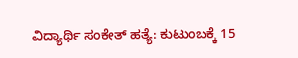ವಿದ್ಯಾರ್ಥಿ ಸಂಕೇತ್ ಹತ್ಯೆ: ಕುಟುಂಬಕ್ಕೆ 15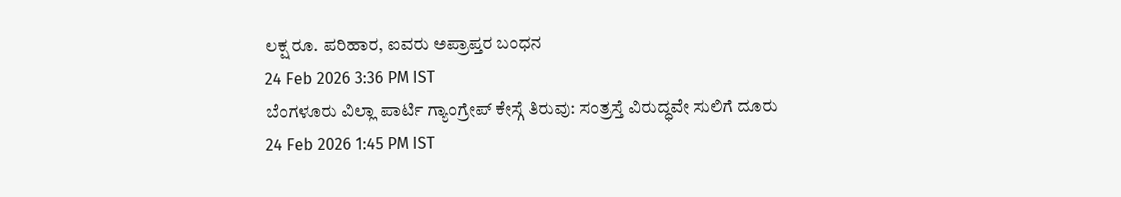ಲಕ್ಷ ರೂ. ಪರಿಹಾರ, ಐವರು ಅಪ್ರಾಪ್ತರ ಬಂಧನ
24 Feb 2026 3:36 PM IST
ಬೆಂಗಳೂರು ವಿಲ್ಲಾ ಪಾರ್ಟಿ ಗ್ಯಾಂಗ್ರೇಪ್ ಕೇಸ್ಗೆ ತಿರುವು: ಸಂತ್ರಸ್ತೆ ವಿರುದ್ಧವೇ ಸುಲಿಗೆ ದೂರು
24 Feb 2026 1:45 PM IST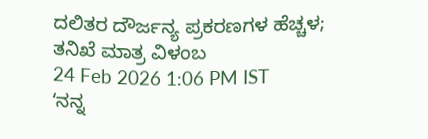ದಲಿತರ ದೌರ್ಜನ್ಯ ಪ್ರಕರಣಗಳ ಹೆಚ್ಚಳ; ತನಿಖೆ ಮಾತ್ರ ವಿಳಂಬ
24 Feb 2026 1:06 PM IST
ʻನನ್ನ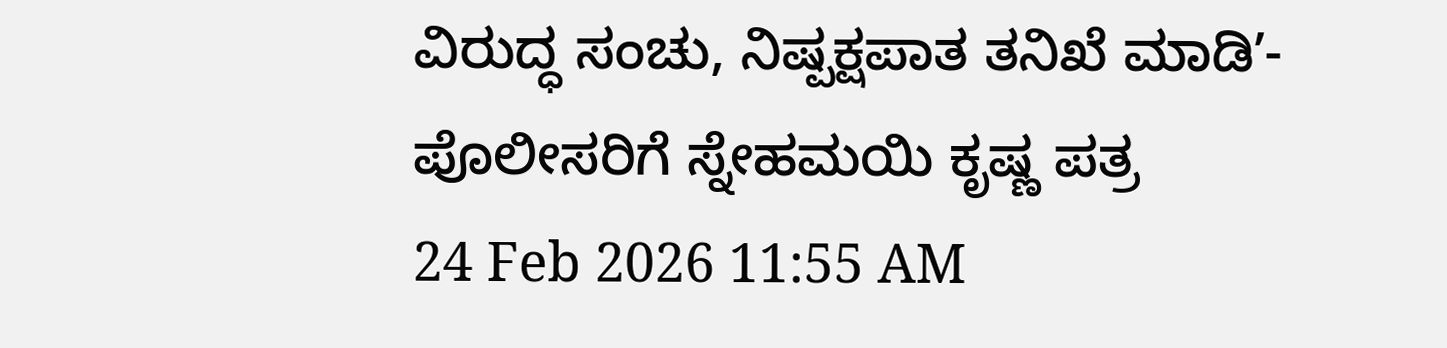ವಿರುದ್ಧ ಸಂಚು, ನಿಷ್ಪಕ್ಷಪಾತ ತನಿಖೆ ಮಾಡಿʼ- ಪೊಲೀಸರಿಗೆ ಸ್ನೇಹಮಯಿ ಕೃಷ್ಣ ಪತ್ರ
24 Feb 2026 11:55 AM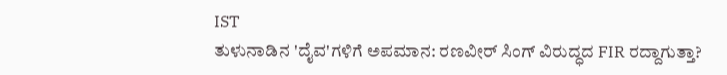IST
ತುಳುನಾಡಿನ 'ದೈವ'ಗಳಿಗೆ ಅಪಮಾನ: ರಣವೀರ್ ಸಿಂಗ್ ವಿರುದ್ಧದ FIR ರದ್ದಾಗುತ್ತಾ?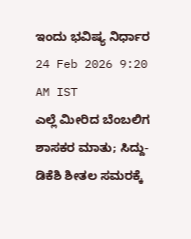ಇಂದು ಭವಿಷ್ಯ ನಿರ್ಧಾರ
24 Feb 2026 9:20 AM IST
ಎಲ್ಲೆ ಮೀರಿದ ಬೆಂಬಲಿಗ ಶಾಸಕರ ಮಾತು; ಸಿದ್ದು-ಡಿಕೆಶಿ ಶೀತಲ ಸಮರಕ್ಕೆ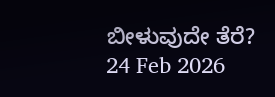ಬೀಳುವುದೇ ತೆರೆ?
24 Feb 2026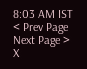8:03 AM IST
< Prev Page
Next Page >
X